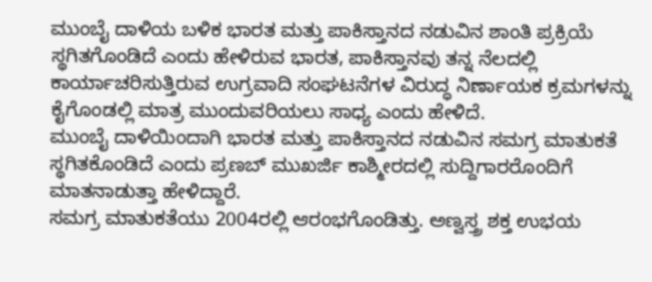ಮುಂಬೈ ದಾಳಿಯ ಬಳಿಕ ಭಾರತ ಮತ್ತು ಪಾಕಿಸ್ತಾನದ ನಡುವಿನ ಶಾಂತಿ ಪ್ರಕ್ರಿಯೆ ಸ್ಥಗಿತಗೊಂಡಿದೆ ಎಂದು ಹೇಳಿರುವ ಭಾರತ, ಪಾಕಿಸ್ತಾನವು ತನ್ನ ನೆಲದಲ್ಲಿ ಕಾರ್ಯಾಚರಿಸುತ್ತಿರುವ ಉಗ್ರವಾದಿ ಸಂಘಟನೆಗಳ ವಿರುದ್ಧ ನಿರ್ಣಾಯಕ ಕ್ರಮಗಳನ್ನು ಕೈಗೊಂಡಲ್ಲಿ ಮಾತ್ರ ಮುಂದುವರಿಯಲು ಸಾಧ್ಯ ಎಂದು ಹೇಳಿದೆ.
ಮುಂಬೈ ದಾಳಿಯಿಂದಾಗಿ ಭಾರತ ಮತ್ತು ಪಾಕಿಸ್ತಾನದ ನಡುವಿನ ಸಮಗ್ರ ಮಾತುಕತೆ ಸ್ಥಗಿತಕೊಂಡಿದೆ ಎಂದು ಪ್ರಣಬ್ ಮುಖರ್ಜಿ ಕಾಶ್ಮೀರದಲ್ಲಿ ಸುದ್ದಿಗಾರರೊಂದಿಗೆ ಮಾತನಾಡುತ್ತಾ ಹೇಳಿದ್ದಾರೆ.
ಸಮಗ್ರ ಮಾತುಕತೆಯು 2004ರಲ್ಲಿ ಆರಂಭಗೊಂಡಿತ್ತು. ಅಣ್ವಸ್ತ್ರ ಶಕ್ತ ಉಭಯ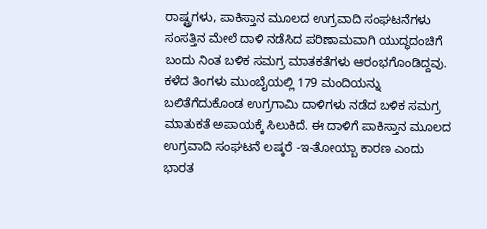ರಾಷ್ಟ್ರಗಳು, ಪಾಕಿಸ್ತಾನ ಮೂಲದ ಉಗ್ರವಾದಿ ಸಂಘಟನೆಗಳು ಸಂಸತ್ತಿನ ಮೇಲೆ ದಾಳಿ ನಡೆಸಿದ ಪರಿಣಾಮವಾಗಿ ಯುದ್ಧದಂಚಿಗೆ ಬಂದು ನಿಂತ ಬಳಿಕ ಸಮಗ್ರ ಮಾತಕತೆಗಳು ಆರಂಭಗೊಂಡಿದ್ದವು.
ಕಳೆದ ತಿಂಗಳು ಮುಂಬೈಯಲ್ಲಿ 179 ಮಂದಿಯನ್ನು ಬಲಿತೆಗೆದುಕೊಂಡ ಉಗ್ರಗಾಮಿ ದಾಳಿಗಳು ನಡೆದ ಬಳಿಕ ಸಮಗ್ರ ಮಾತುಕತೆ ಅಪಾಯಕ್ಕೆ ಸಿಲುಕಿದೆ. ಈ ದಾಳಿಗೆ ಪಾಕಿಸ್ತಾನ ಮೂಲದ ಉಗ್ರವಾದಿ ಸಂಘಟನೆ ಲಷ್ಕರೆ -ಇ-ತೋಯ್ಬಾ ಕಾರಣ ಎಂದು ಭಾರತ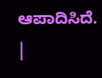ಆಪಾದಿಸಿದೆ.
|